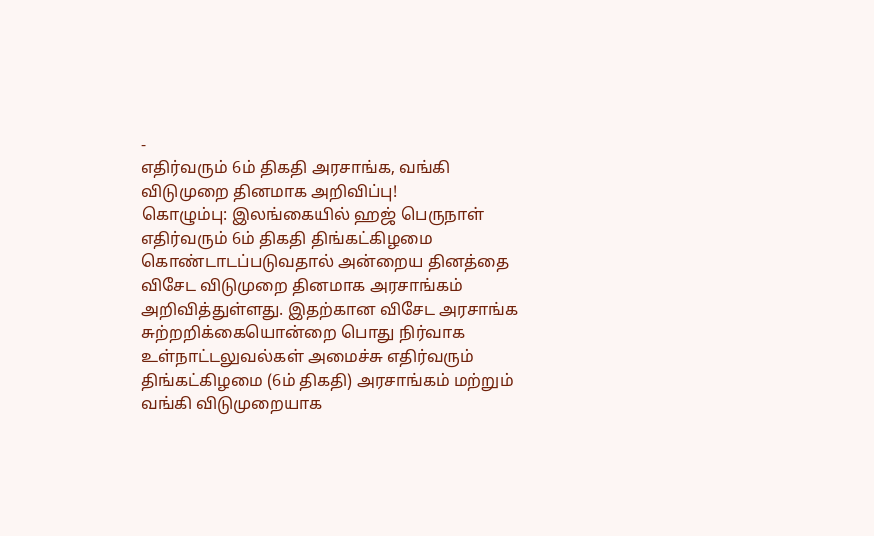-
எதிர்வரும் 6ம் திகதி அரசாங்க, வங்கி விடுமுறை தினமாக அறிவிப்பு!
கொழும்பு: இலங்கையில் ஹஜ் பெருநாள் எதிர்வரும் 6ம் திகதி திங்கட்கிழமை கொண்டாடப்படுவதால் அன்றைய தினத்தை விசேட விடுமுறை தினமாக அரசாங்கம் அறிவித்துள்ளது. இதற்கான விசேட அரசாங்க சுற்றறிக்கையொன்றை பொது நிர்வாக உள்நாட்டலுவல்கள் அமைச்சு எதிர்வரும் திங்கட்கிழமை (6ம் திகதி) அரசாங்கம் மற்றும் வங்கி விடுமுறையாக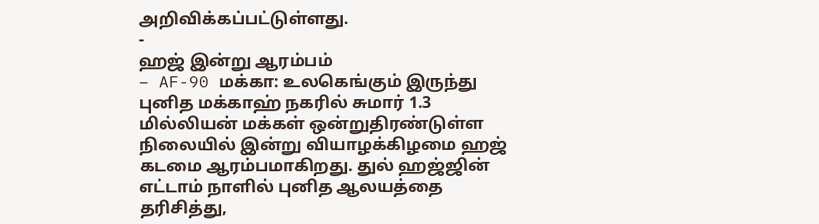அறிவிக்கப்பட்டுள்ளது.
-
ஹஜ் இன்று ஆரம்பம்
– AF-90 மக்கா: உலகெங்கும் இருந்து புனித மக்காஹ் நகரில் சுமார் 1.3 மில்லியன் மக்கள் ஒன்றுதிரண்டுள்ள நிலையில் இன்று வியாழக்கிழமை ஹஜ் கடமை ஆரம்பமாகிறது. துல் ஹஜ்ஜின் எட்டாம் நாளில் புனித ஆலயத்தை தரிசித்து,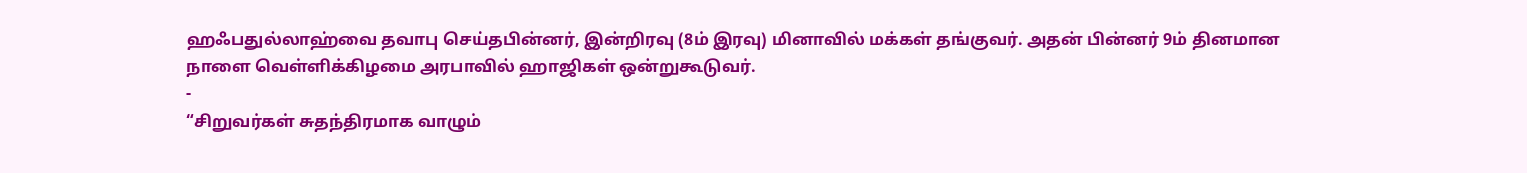ஹஃபதுல்லாஹ்வை தவாபு செய்தபின்னர், இன்றிரவு (8ம் இரவு) மினாவில் மக்கள் தங்குவர். அதன் பின்னர் 9ம் தினமான நாளை வெள்ளிக்கிழமை அரபாவில் ஹாஜிகள் ஒன்றுகூடுவர்.
-
“சிறுவர்கள் சுதந்திரமாக வாழும்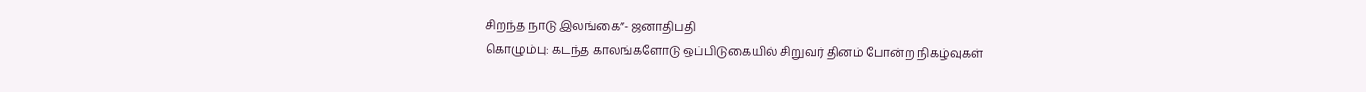சிறந்த நாடு இலங்கை”- ஜனாதிபதி
கொழும்பு: கடந்த காலங்களோடு ஒப்பிடுகையில் சிறுவர் தினம் போன்ற நிகழ்வுகள்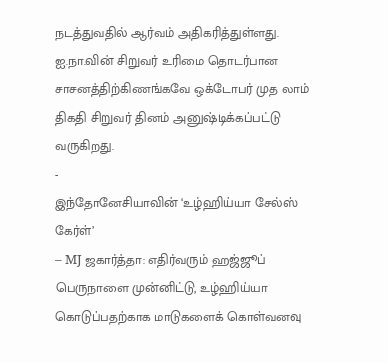நடத்துவதில் ஆர்வம் அதிகரித்துள்ளது. ஐ.நா.வின் சிறுவர் உரிமை தொடர்பான சாசனத்திற்கிணங்கவே ஒக்டோபர் முத லாம் திகதி சிறுவர் தினம் அனுஷ்டிக்கப்பட்டு வருகிறது.
-
இந்தோனேசியாவின் ‘உழ்ஹிய்யா சேல்ஸ் கேர்ள்’
– MJ ஜகார்த்தா: எதிர்வரும் ஹஜ்ஜூப் பெருநாளை முன்னிட்டு, உழ்ஹிய்யா கொடுப்பதற்காக மாடுகளைக் கொள்வனவு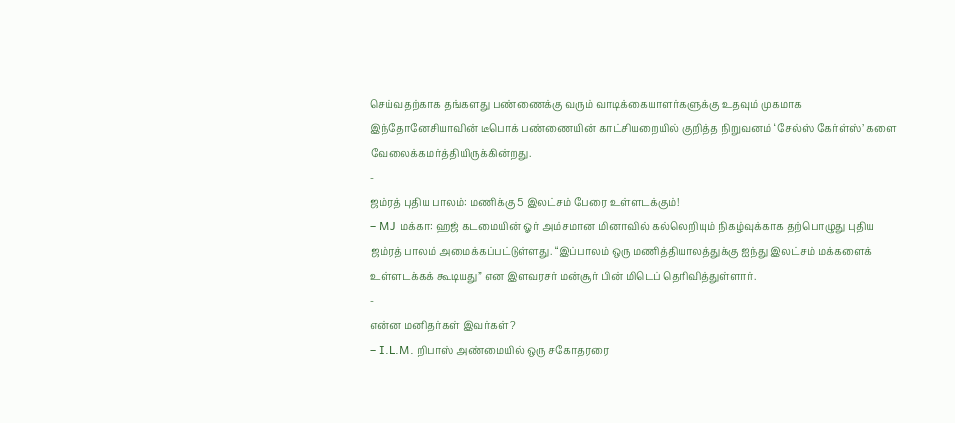செய்வதற்காக தங்களது பண்ணைக்கு வரும் வாடிக்கையாளர்களுக்கு உதவும் முகமாக இந்தோனேசியாவின் டீபொக் பண்ணையின் காட்சியறையில் குறித்த நிறுவனம் ‘சேல்ஸ் கேர்ள்ஸ்’ களை வேலைக்கமர்த்தியிருக்கின்றது.
-
ஜம்ரத் புதிய பாலம்: மணிக்கு 5 இலட்சம் பேரை உள்ளடக்கும்!
– MJ மக்கா: ஹஜ் கடமையின் ஓர் அம்சமான மினாவில் கல்லெறியும் நிகழ்வுக்காக தற்பொழுது புதிய ஜம்ரத் பாலம் அமைக்கப்பட்டுள்ளது. “இப்பாலம் ஒரு மணித்தியாலத்துக்கு ஐந்து இலட்சம் மக்களைக் உள்ளடக்கக் கூடியது” என இளவரசர் மன்சூர் பின் மிடெப் தெரிவித்துள்ளார்.
-
என்ன மனிதர்கள் இவர்கள்?
– I.L.M. றிபாஸ் அண்மையில் ஒரு சகோதரரை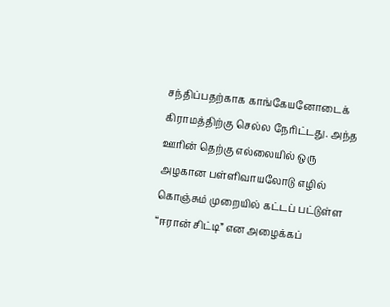சந்திப்பதற்காக காங்கேயனோடைக் கிராமத்திற்கு செல்ல நேரிட்டது. அந்த ஊரின் தெற்கு எல்லையில் ஒரு அழகான பள்ளிவாயலோடு எழில் கொஞ்சும் முறையில் கட்டப் பட்டுள்ள “ஈரான் சிட்டி” என அழைக்கப்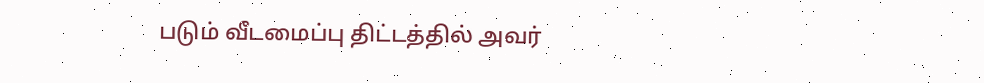படும் வீடமைப்பு திட்டத்தில் அவர்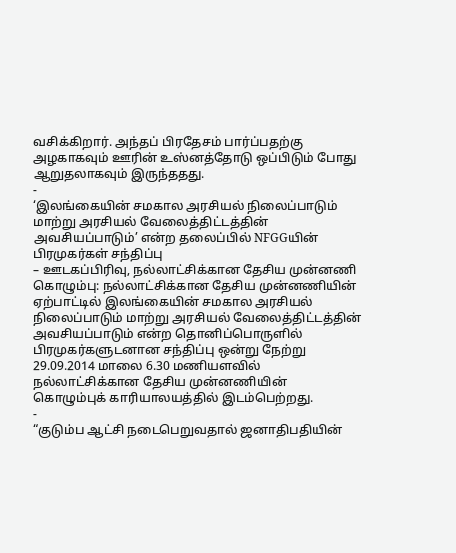வசிக்கிறார். அந்தப் பிரதேசம் பார்ப்பதற்கு அழகாகவும் ஊரின் உஸ்னத்தோடு ஒப்பிடும் போது ஆறுதலாகவும் இருந்ததது.
-
‘இலங்கையின் சமகால அரசியல் நிலைப்பாடும் மாற்று அரசியல் வேலைத்திட்டத்தின் அவசியப்பாடும்’ என்ற தலைப்பில் NFGGயின் பிரமுகர்கள் சந்திப்பு
– ஊடகப்பிரிவு, நல்லாட்சிக்கான தேசிய முன்னணி கொழும்பு: நல்லாட்சிக்கான தேசிய முன்னணியின் ஏற்பாட்டில் இலங்கையின் சமகால அரசியல் நிலைப்பாடும் மாற்று அரசியல் வேலைத்திட்டத்தின் அவசியப்பாடும் என்ற தொனிப்பொருளில் பிரமுகர்களுடனான சந்திப்பு ஒன்று நேற்று 29.09.2014 மாலை 6.30 மணியளவில் நல்லாட்சிக்கான தேசிய முன்னணியின் கொழும்புக் காரியாலயத்தில் இடம்பெற்றது.
-
“குடும்ப ஆட்சி நடைபெறுவதால் ஜனாதிபதியின்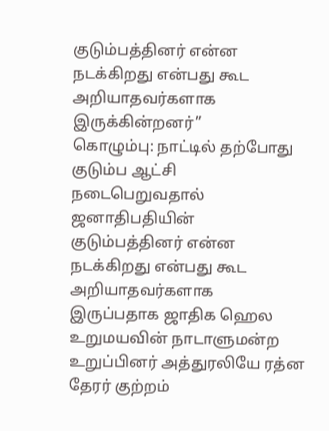குடும்பத்தினர் என்ன நடக்கிறது என்பது கூட அறியாதவர்களாக இருக்கின்றனர்”
கொழும்பு: நாட்டில் தற்போது குடும்ப ஆட்சி நடைபெறுவதால் ஜனாதிபதியின் குடும்பத்தினர் என்ன நடக்கிறது என்பது கூட அறியாதவர்களாக இருப்பதாக ஜாதிக ஹெல உறுமயவின் நாடாளுமன்ற உறுப்பினர் அத்துரலியே ரத்ன தேரர் குற்றம்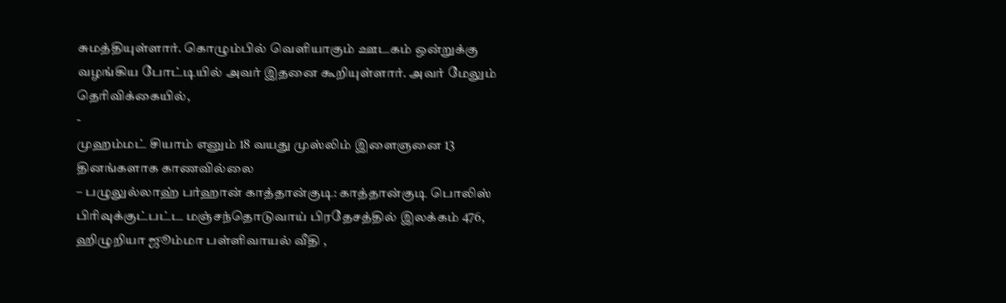சுமத்தியுள்ளார். கொழும்பில் வெளியாகும் ஊடகம் ஒன்றுக்கு வழங்கிய போட்டியில் அவர் இதனை கூறியுள்ளார். அவர் மேலும் தெரிவிக்கையில்,
-
முஹம்மட் சியாம் எனும் 18 வயது முஸ்லிம் இளைஞனை 13 தினங்களாக காணவில்லை
– பழுலுல்லாஹ் பர்ஹான் காத்தான்குடி: காத்தான்குடி பொலிஸ் பிரிவுக்குட்பட்ட மஞ்சந்தொடுவாய் பிரதேசத்தில் இலக்கம் 476, ஹிழுறியா ஜூம்மா பள்ளிவாயல் வீதி ,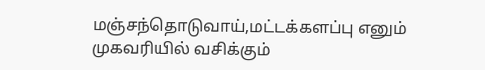மஞ்சந்தொடுவாய்,மட்டக்களப்பு எனும் முகவரியில் வசிக்கும்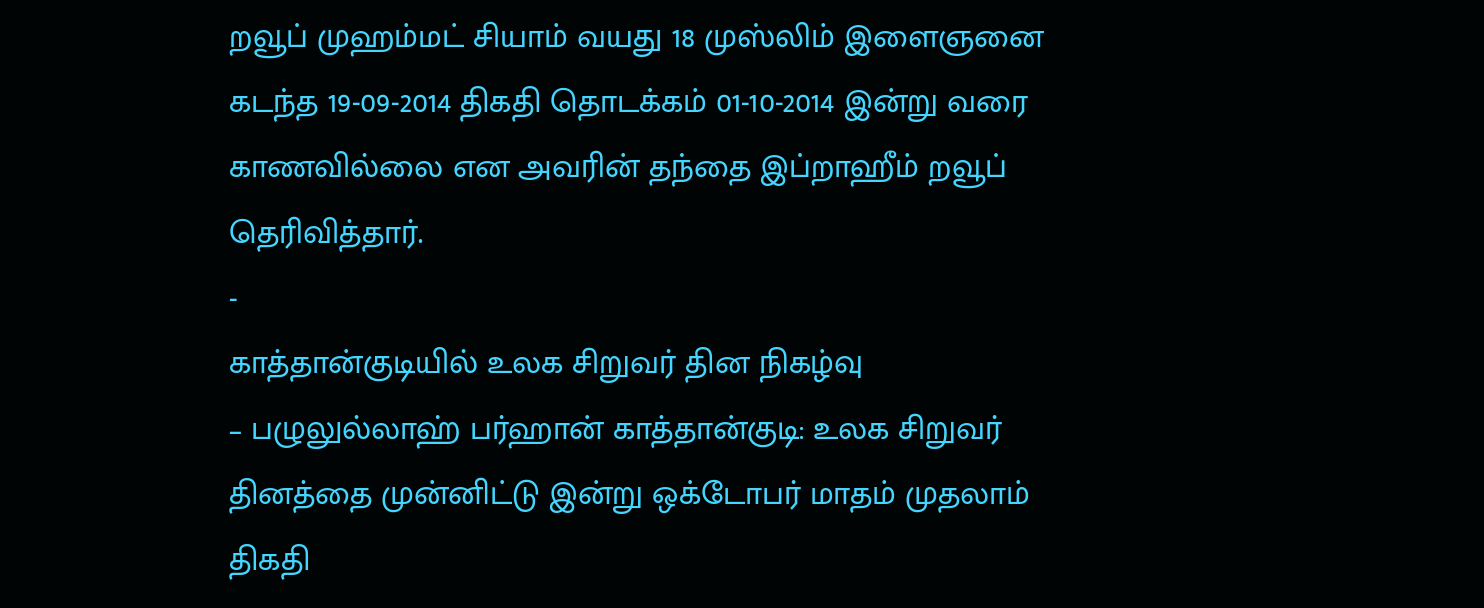றவூப் முஹம்மட் சியாம் வயது 18 முஸ்லிம் இளைஞனை கடந்த 19-09-2014 திகதி தொடக்கம் 01-10-2014 இன்று வரை காணவில்லை என அவரின் தந்தை இப்றாஹீம் றவூப் தெரிவித்தார்.
-
காத்தான்குடியில் உலக சிறுவர் தின நிகழ்வு
– பழுலுல்லாஹ் பர்ஹான் காத்தான்குடி: உலக சிறுவர் தினத்தை முன்னிட்டு இன்று ஒக்டோபர் மாதம் முதலாம் திகதி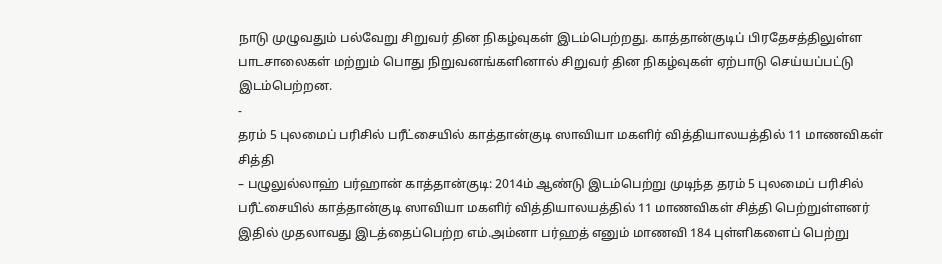நாடு முழுவதும் பல்வேறு சிறுவர் தின நிகழ்வுகள் இடம்பெற்றது. காத்தான்குடிப் பிரதேசத்திலுள்ள பாடசாலைகள் மற்றும் பொது நிறுவனங்களினால் சிறுவர் தின நிகழ்வுகள் ஏற்பாடு செய்யப்பட்டு இடம்பெற்றன.
-
தரம் 5 புலமைப் பரிசில் பரீட்சையில் காத்தான்குடி ஸாவியா மகளிர் வித்தியாலயத்தில் 11 மாணவிகள் சித்தி
– பழுலுல்லாஹ் பர்ஹான் காத்தான்குடி: 2014ம் ஆண்டு இடம்பெற்று முடிந்த தரம் 5 புலமைப் பரிசில் பரீட்சையில் காத்தான்குடி ஸாவியா மகளிர் வித்தியாலயத்தில் 11 மாணவிகள் சித்தி பெற்றுள்ளனர் இதில் முதலாவது இடத்தைப்பெற்ற எம்.அம்னா பர்ஹத் எனும் மாணவி 184 புள்ளிகளைப் பெற்று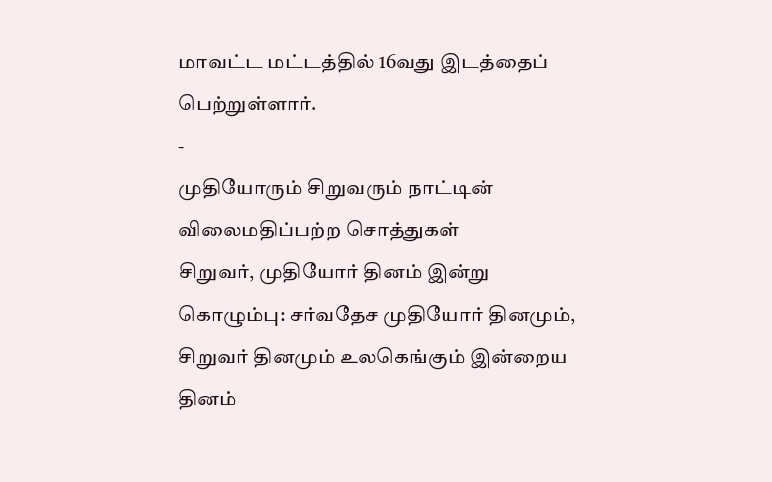மாவட்ட மட்டத்தில் 16வது இடத்தைப் பெற்றுள்ளார்.
-
முதியோரும் சிறுவரும் நாட்டின் விலைமதிப்பற்ற சொத்துகள்
சிறுவர், முதியோர் தினம் இன்று கொழும்பு: சர்வதேச முதியோர் தினமும், சிறுவர் தினமும் உலகெங்கும் இன்றைய தினம்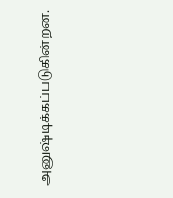அனுஷ்டிக்கப்படுகின்றன.